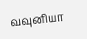வவுனியா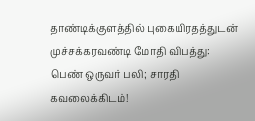தாண்டிக்குளத்தில் புகையிரதத்துடன் முச்சக்கரவண்டி மோதி விபத்து: பெண் ஒருவர் பலி; சாரதி கவலைக்கிடம்!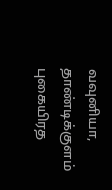வவுனியா, தாண்டிக்குளம் புகையிரத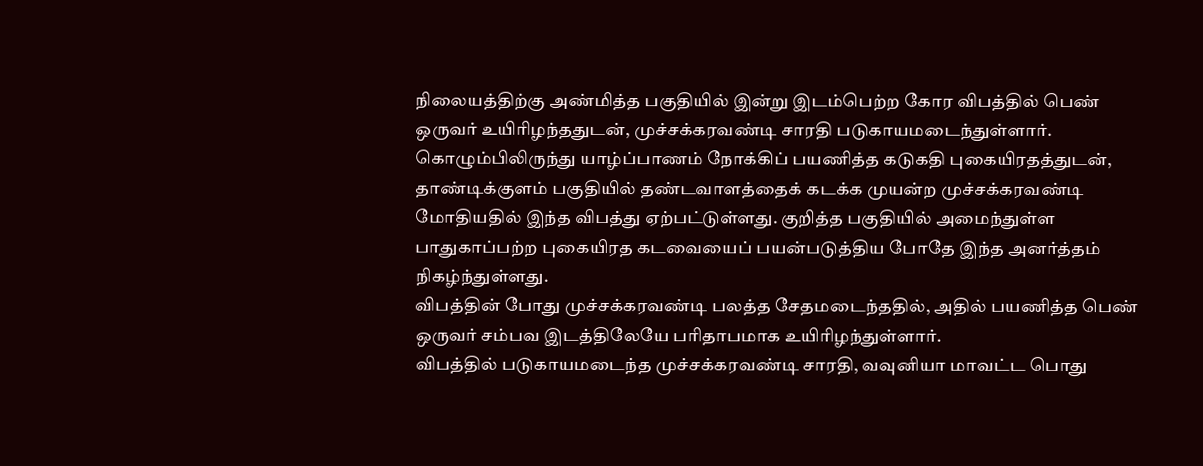நிலையத்திற்கு அண்மித்த பகுதியில் இன்று இடம்பெற்ற கோர விபத்தில் பெண் ஒருவர் உயிரிழந்ததுடன், முச்சக்கரவண்டி சாரதி படுகாயமடைந்துள்ளார்.
கொழும்பிலிருந்து யாழ்ப்பாணம் நோக்கிப் பயணித்த கடுகதி புகையிரதத்துடன், தாண்டிக்குளம் பகுதியில் தண்டவாளத்தைக் கடக்க முயன்ற முச்சக்கரவண்டி மோதியதில் இந்த விபத்து ஏற்பட்டுள்ளது. குறித்த பகுதியில் அமைந்துள்ள பாதுகாப்பற்ற புகையிரத கடவையைப் பயன்படுத்திய போதே இந்த அனர்த்தம் நிகழ்ந்துள்ளது.
விபத்தின் போது முச்சக்கரவண்டி பலத்த சேதமடைந்ததில், அதில் பயணித்த பெண் ஒருவர் சம்பவ இடத்திலேயே பரிதாபமாக உயிரிழந்துள்ளார்.
விபத்தில் படுகாயமடைந்த முச்சக்கரவண்டி சாரதி, வவுனியா மாவட்ட பொது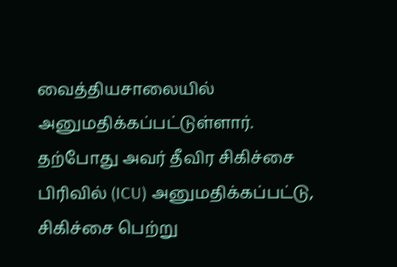வைத்தியசாலையில் அனுமதிக்கப்பட்டுள்ளார். தற்போது அவர் தீவிர சிகிச்சை பிரிவில் (ICU) அனுமதிக்கப்பட்டு, சிகிச்சை பெற்று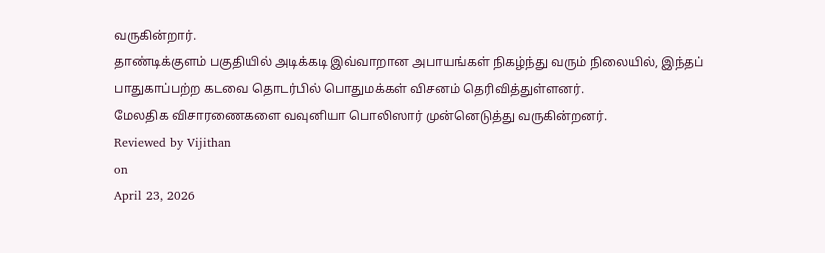வருகின்றார்.
தாண்டிக்குளம் பகுதியில் அடிக்கடி இவ்வாறான அபாயங்கள் நிகழ்ந்து வரும் நிலையில், இந்தப் பாதுகாப்பற்ற கடவை தொடர்பில் பொதுமக்கள் விசனம் தெரிவித்துள்ளனர்.
மேலதிக விசாரணைகளை வவுனியா பொலிஸார் முன்னெடுத்து வருகின்றனர்.
Reviewed by Vijithan
on
April 23, 2026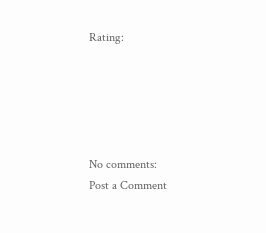Rating:





No comments:
Post a Comment